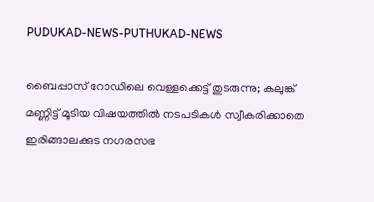PUDUKAD-NEWS-PUTHUKAD-NEWS

ബൈപ്പാസ് റോഡിലെ വെള്ളക്കെട്ട് തുടരുന്നു; കലുങ്ക് മണ്ണിട്ട് മൂടിയ വിഷയത്തിൽ നടപടികൾ സ്വീകരിക്കാതെ ഇരിങ്ങാലക്കുട നഗരസഭ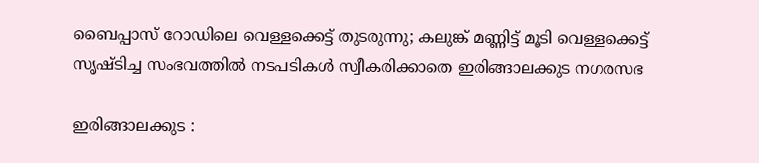ബൈപ്പാസ് റോഡിലെ വെള്ളക്കെട്ട് തുടരുന്നു; കലുങ്ക് മണ്ണിട്ട് മൂടി വെള്ളക്കെട്ട് സൃഷ്ടിച്ച സംഭവത്തിൽ നടപടികൾ സ്വീകരിക്കാതെ ഇരിങ്ങാലക്കുട നഗരസഭ

ഇരിങ്ങാലക്കുട :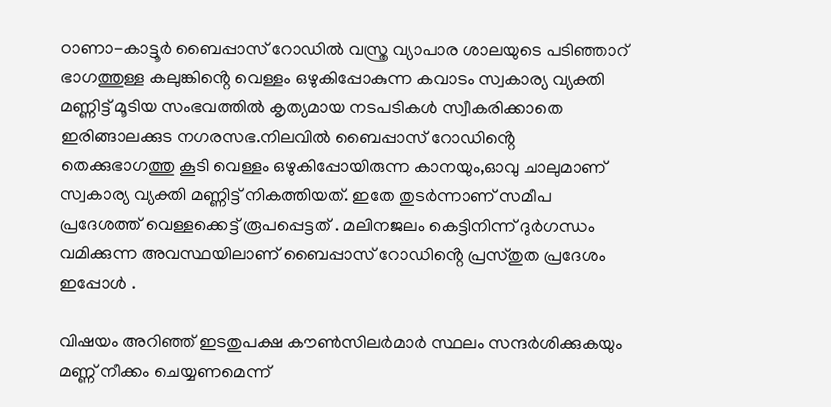ഠാണാ-കാട്ടൂർ ബൈപ്പാസ് റോഡിൽ വസ്ത്ര വ്യാപാര ശാലയുടെ പടിഞ്ഞാറ് ഭാഗത്തുള്ള കലുങ്കിൻ്റെ വെള്ളം ഒഴുകിപ്പോകുന്ന കവാടം സ്വകാര്യ വ്യക്തി മണ്ണിട്ട് മൂടിയ സംഭവത്തിൽ കൃത്യമായ നടപടികൾ സ്വീകരിക്കാതെ ഇരിങ്ങാലക്കുട നഗരസഭ.നിലവിൽ ബൈപ്പാസ് റോഡിൻ്റെ തെക്കുഭാഗത്തു കൂടി വെള്ളം ഒഴുകിപ്പോയിരുന്ന കാനയും,ഓവു ചാലുമാണ് സ്വകാര്യ വ്യക്തി മണ്ണിട്ട് നികത്തിയത്. ഇതേ തുടർന്നാണ് സമീപ പ്രദേശത്ത് വെള്ളക്കെട്ട് രൂപപ്പെട്ടത് . മലിനജലം കെട്ടിനിന്ന് ദുർഗന്ധം വമിക്കുന്ന അവസ്ഥയിലാണ് ബൈപ്പാസ് റോഡിൻ്റെ പ്രസ്തുത പ്രദേശം ഇപ്പോൾ .

വിഷയം അറിഞ്ഞ് ഇടതുപക്ഷ കൗൺസിലർമാർ സ്ഥലം സന്ദർശിക്കുകയും മണ്ണ് നീക്കം ചെയ്യണമെന്ന്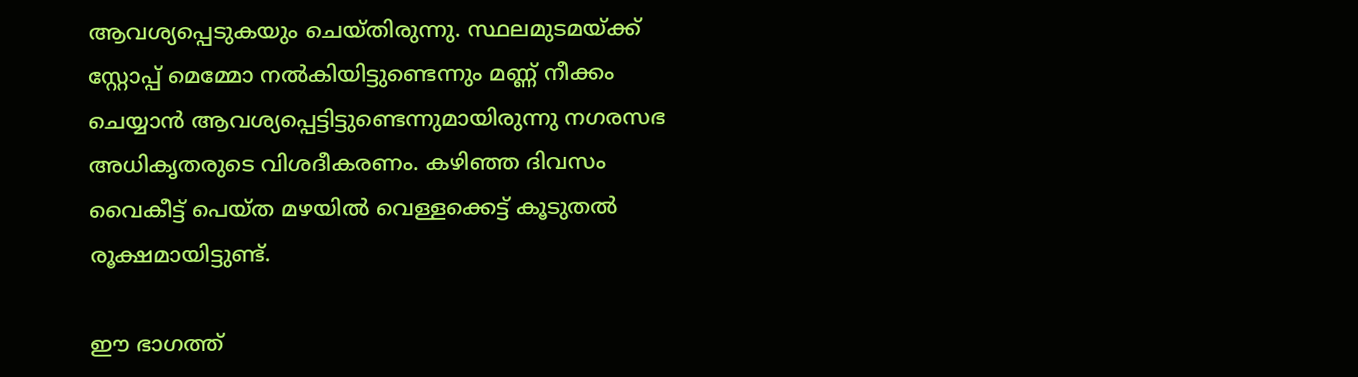ആവശ്യപ്പെടുകയും ചെയ്തിരുന്നു. സ്ഥലമുടമയ്ക്ക് സ്റ്റോപ്പ് മെമ്മോ നൽകിയിട്ടുണ്ടെന്നും മണ്ണ് നീക്കം ചെയ്യാൻ ആവശ്യപ്പെട്ടിട്ടുണ്ടെന്നുമായിരുന്നു നഗരസഭ അധികൃതരുടെ വിശദീകരണം. കഴിഞ്ഞ ദിവസം വൈകീട്ട് പെയ്ത മഴയിൽ വെള്ളക്കെട്ട് കൂടുതൽ രൂക്ഷമായിട്ടുണ്ട്.

ഈ ഭാഗത്ത്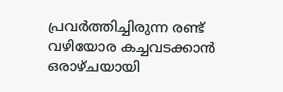പ്രവർത്തിച്ചിരുന്ന രണ്ട് വഴിയോര കച്ചവടക്കാൻ ഒരാഴ്ചയായി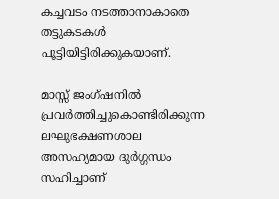കച്ചവടം നടത്താനാകാതെ തട്ടുകടകൾ പൂട്ടിയിട്ടിരിക്കുകയാണ്.

മാസ്സ് ജംഗ്‌ഷനിൽ പ്രവർത്തിച്ചുകൊണ്ടിരിക്കുന്ന ലഘുഭക്ഷണശാല അസഹ്യമായ ദുർഗ്ഗന്ധം സഹിച്ചാണ്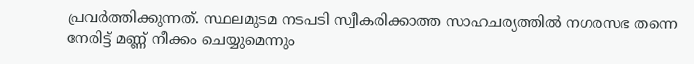പ്രവർത്തിക്കുന്നത്. സ്ഥലമുടമ നടപടി സ്വീകരിക്കാത്ത സാഹചര്യത്തിൽ നഗരസഭ തന്നെ നേരിട്ട് മണ്ണ് നീക്കം ചെയ്യുമെന്നും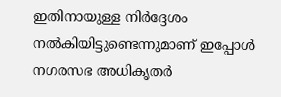ഇതിനായുള്ള നിർദ്ദേശം നൽകിയിട്ടുണ്ടെന്നുമാണ് ഇപ്പോൾ നഗരസഭ അധികൃതർ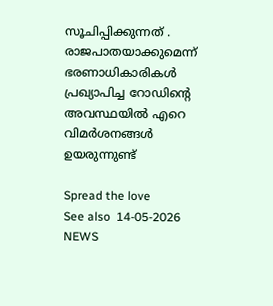സൂചിപ്പിക്കുന്നത് . രാജപാതയാക്കുമെന്ന് ഭരണാധികാരികൾ പ്രഖ്യാപിച്ച റോഡിൻ്റെ അവസ്ഥയിൽ എറെ വിമർശനങ്ങൾ ഉയരുന്നുണ്ട്

Spread the love
See also  14-05-2026 NEWS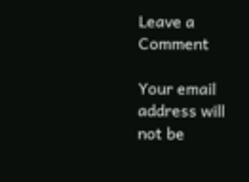Leave a Comment

Your email address will not be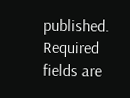published. Required fields are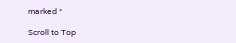marked *

Scroll to Top